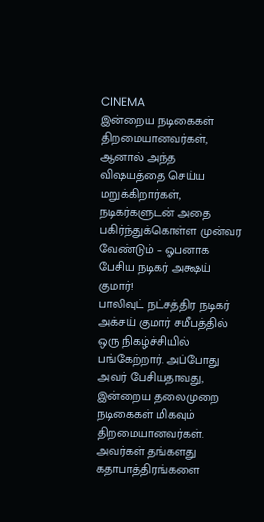CINEMA
இன்றைய நடிகைகள் திறமையானவர்கள், ஆனால் அந்த விஷயத்தை செய்ய மறுக்கிறார்கள், நடிகர்களுடன் அதை பகிர்ந்துக்கொள்ள முன்வர வேண்டும் – ஓபனாக பேசிய நடிகர் அக்ஷய் குமார்!
பாலிவுட் நட்சத்திர நடிகர் அக்சய் குமார் சமீபத்தில் ஒரு நிகழ்ச்சியில் பங்கேற்றார். அப்போது அவர் பேசியதாவது, இன்றைய தலைமுறை நடிகைகள் மிகவும் திறமையானவர்கள். அவர்கள் தங்களது கதாபாத்திரங்களை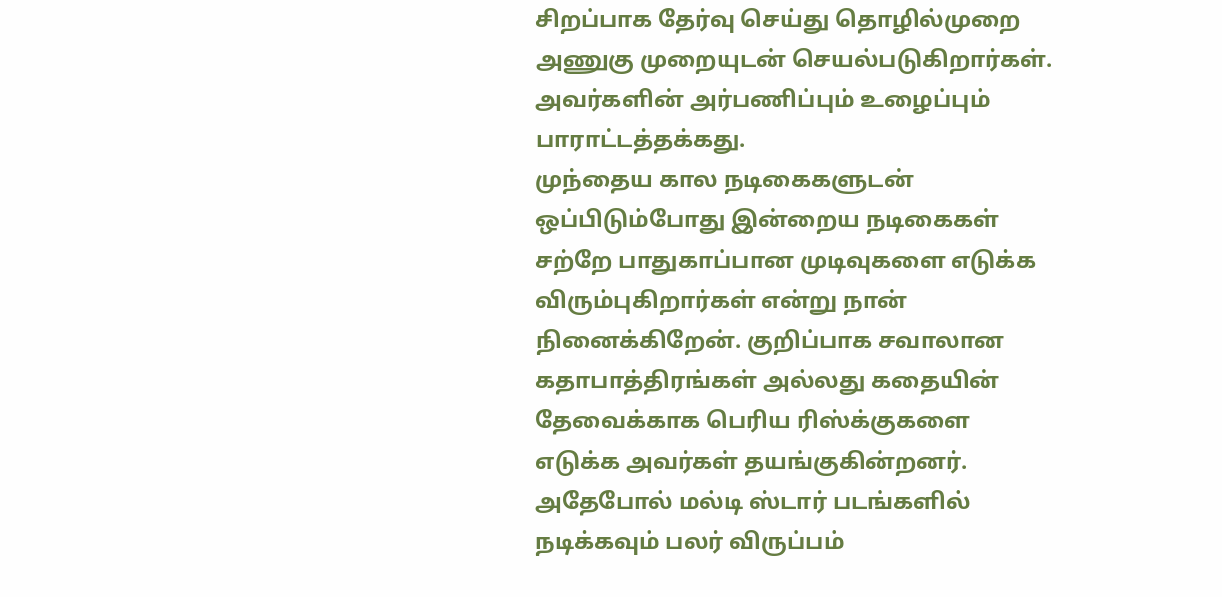சிறப்பாக தேர்வு செய்து தொழில்முறை அணுகு முறையுடன் செயல்படுகிறார்கள். அவர்களின் அர்பணிப்பும் உழைப்பும் பாராட்டத்தக்கது.
முந்தைய கால நடிகைகளுடன் ஒப்பிடும்போது இன்றைய நடிகைகள் சற்றே பாதுகாப்பான முடிவுகளை எடுக்க விரும்புகிறார்கள் என்று நான் நினைக்கிறேன். குறிப்பாக சவாலான கதாபாத்திரங்கள் அல்லது கதையின் தேவைக்காக பெரிய ரிஸ்க்குகளை எடுக்க அவர்கள் தயங்குகின்றனர். அதேபோல் மல்டி ஸ்டார் படங்களில் நடிக்கவும் பலர் விருப்பம்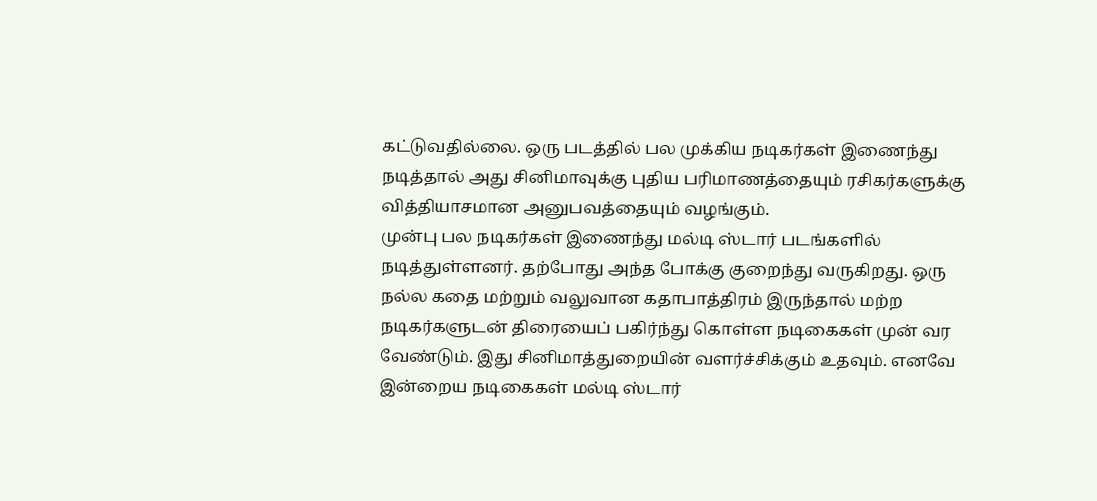கட்டுவதில்லை. ஒரு படத்தில் பல முக்கிய நடிகர்கள் இணைந்து நடித்தால் அது சினிமாவுக்கு புதிய பரிமாணத்தையும் ரசிகர்களுக்கு வித்தியாசமான அனுபவத்தையும் வழங்கும்.
முன்பு பல நடிகர்கள் இணைந்து மல்டி ஸ்டார் படங்களில் நடித்துள்ளனர். தற்போது அந்த போக்கு குறைந்து வருகிறது. ஒரு நல்ல கதை மற்றும் வலுவான கதாபாத்திரம் இருந்தால் மற்ற நடிகர்களுடன் திரையைப் பகிர்ந்து கொள்ள நடிகைகள் முன் வர வேண்டும். இது சினிமாத்துறையின் வளர்ச்சிக்கும் உதவும். எனவே இன்றைய நடிகைகள் மல்டி ஸ்டார்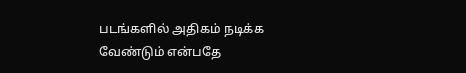படங்களில் அதிகம் நடிக்க வேண்டும் என்பதே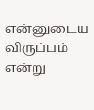என்னுடைய விருப்பம் என்று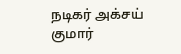நடிகர் அக்சய் குமார்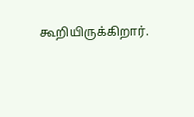கூறியிருக்கிறார்.